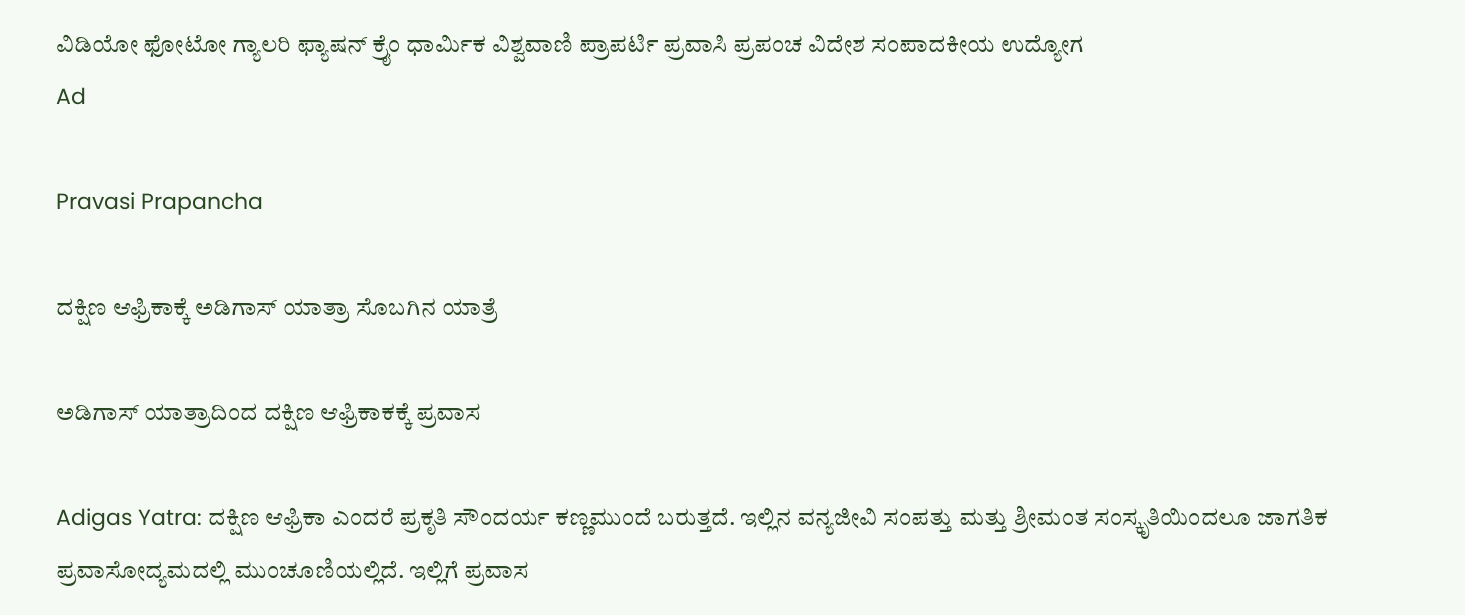ವಿಡಿಯೋ ಫೋಟೋ ಗ್ಯಾಲರಿ ಫ್ಯಾಷನ್ ಕ್ರೈಂ ಧಾರ್ಮಿಕ ವಿಶ್ವವಾಣಿ ಪ್ರಾಪರ್ಟಿ ಪ್ರವಾಸಿ ಪ್ರಪಂಚ ವಿದೇಶ ಸಂಪಾದಕೀಯ ಉದ್ಯೋಗ
Ad

Pravasi Prapancha

ದಕ್ಷಿಣ ಆಫ್ರಿಕಾಕ್ಕೆ ಅಡಿಗಾಸ್‌ ಯಾತ್ರಾ ಸೊಬಗಿನ ಯಾತ್ರೆ

ಅಡಿಗಾಸ್‌ ಯಾತ್ರಾದಿಂದ ದಕ್ಷಿಣ ಆಫ್ರಿಕಾಕಕ್ಕೆ ಪ್ರವಾಸ

Adigas Yatra: ದಕ್ಷಿಣ ಆಫ್ರಿಕಾ ಎಂದರೆ ಪ್ರಕೃತಿ ಸೌಂದರ್ಯ ಕಣ್ಣಮುಂದೆ ಬರುತ್ತದೆ. ಇಲ್ಲಿನ ವನ್ಯಜೀವಿ ಸಂಪತ್ತು ಮತ್ತು ಶ್ರೀಮಂತ ಸಂಸ್ಕೃತಿಯಿಂದಲೂ ಜಾಗತಿಕ ಪ್ರವಾಸೋದ್ಯಮದಲ್ಲಿ ಮುಂಚೂಣಿಯಲ್ಲಿದೆ. ಇಲ್ಲಿಗೆ ಪ್ರವಾಸ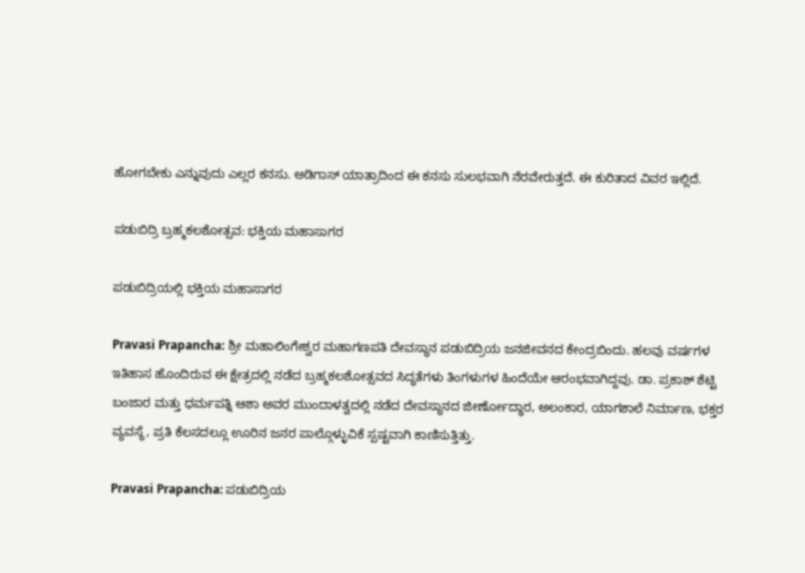ಹೋಗಬೇಕು ಎನ್ನುವುದು ಎಲ್ಲರ ಕನಸು. ಅಡಿಗಾಸ್‌ ಯಾತ್ರಾದಿಂದ ಈ ಕನಸು ಸುಲಭವಾಗಿ ನೆರವೇರುತ್ತದೆ. ಈ ಕುರಿತಾದ ವಿವರ ಇಲ್ಲಿದೆ.

ಪಡುಬಿದ್ರಿ ಬ್ರಹ್ಮಕಲಶೋತ್ಸವ: ಭಕ್ತಿಯ ಮಹಾಸಾಗರ

ಪಡುಬಿದ್ರಿಯಲ್ಲಿ ಭಕ್ತಿಯ ಮಹಾಸಾಗರ

Pravasi Prapancha: ಶ್ರೀ ಮಹಾಲಿಂಗೇಶ್ವರ ಮಹಾಗಣಪತಿ ದೇವಸ್ಥಾನ ಪಡುಬಿದ್ರಿಯ ಜನಜೀವನದ ಕೇಂದ್ರಬಿಂದು. ಹಲವು ವರ್ಷಗಳ ಇತಿಹಾಸ ಹೊಂದಿರುವ ಈ ಕ್ಷೇತ್ರದಲ್ಲಿ ನಡೆದ ಬ್ರಹ್ಮಕಲಶೋತ್ಸವದ ಸಿದ್ಧತೆಗಳು ತಿಂಗಳುಗಳ ಹಿಂದೆಯೇ ಆರಂಭವಾಗಿದ್ದವು. ಡಾ. ಪ್ರಕಾಶ್ ಶೆಟ್ಟಿ ಬಂಜಾರ ಮತ್ತು ಧರ್ಮಪತ್ನಿ ಆಶಾ ಅವರ ಮುಂದಾಳತ್ವದಲ್ಲಿ ನಡೆದ ದೇವಸ್ಥಾನದ ಜೀರ್ಣೋದ್ಧಾರ, ಅಲಂಕಾರ, ಯಾಗಶಾಲೆ ನಿರ್ಮಾಣ, ಭಕ್ತರ ವ್ಯವಸ್ಥೆ, ಪ್ರತಿ ಕೆಲಸದಲ್ಲೂ ಊರಿನ ಜನರ ಪಾಲ್ಗೊಳ್ಳುವಿಕೆ ಸ್ಪಷ್ಟವಾಗಿ ಕಾಣಿಸುತ್ತಿತ್ತು.

Pravasi Prapancha: ಪಡುಬಿದ್ರಿಯ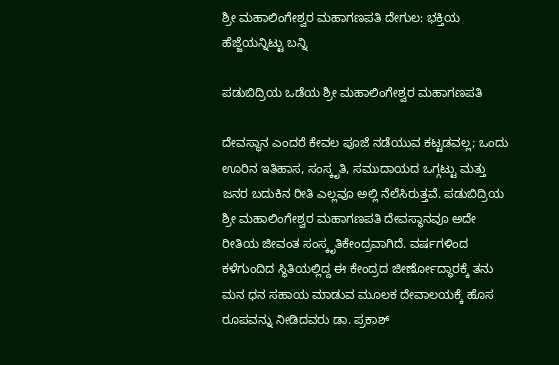ಶ್ರೀ ಮಹಾಲಿಂಗೇಶ್ವರ ಮಹಾಗಣಪತಿ ದೇಗುಲ: ಭಕ್ತಿಯ ಹೆಜ್ಜೆಯನ್ನಿಟ್ಟು ಬನ್ನಿ

ಪಡುಬಿದ್ರಿಯ ಒಡೆಯ ಶ್ರೀ ಮಹಾಲಿಂಗೇಶ್ವರ ಮಹಾಗಣಪತಿ

ದೇವಸ್ಥಾನ ಎಂದರೆ ಕೇವಲ ಪೂಜೆ ನಡೆಯುವ ಕಟ್ಟಡವಲ್ಲ; ಒಂದು ಊರಿನ ಇತಿಹಾಸ, ಸಂಸ್ಕೃತಿ, ಸಮುದಾಯದ ಒಗ್ಗಟ್ಟು ಮತ್ತು ಜನರ ಬದುಕಿನ ರೀತಿ ಎಲ್ಲವೂ ಅಲ್ಲಿ ನೆಲೆಸಿರುತ್ತವೆ. ಪಡುಬಿದ್ರಿಯ ಶ್ರೀ ಮಹಾಲಿಂಗೇಶ್ವರ ಮಹಾಗಣಪತಿ ದೇವಸ್ಥಾನವೂ ಅದೇ ರೀತಿಯ ಜೀವಂತ ಸಂಸ್ಕೃತಿಕೇಂದ್ರವಾಗಿದೆ. ವರ್ಷಗಳಿಂದ ಕಳೆಗುಂದಿದ ಸ್ಥಿತಿಯಲ್ಲಿದ್ದ ಈ ಕೇಂದ್ರದ ಜೀರ್ಣೋದ್ಧಾರಕ್ಕೆ ತನು ಮನ ಧನ ಸಹಾಯ ಮಾಡುವ ಮೂಲಕ ದೇವಾಲಯಕ್ಕೆ ಹೊಸ ರೂಪವನ್ನು ನೀಡಿದವರು ಡಾ. ಪ್ರಕಾಶ್‌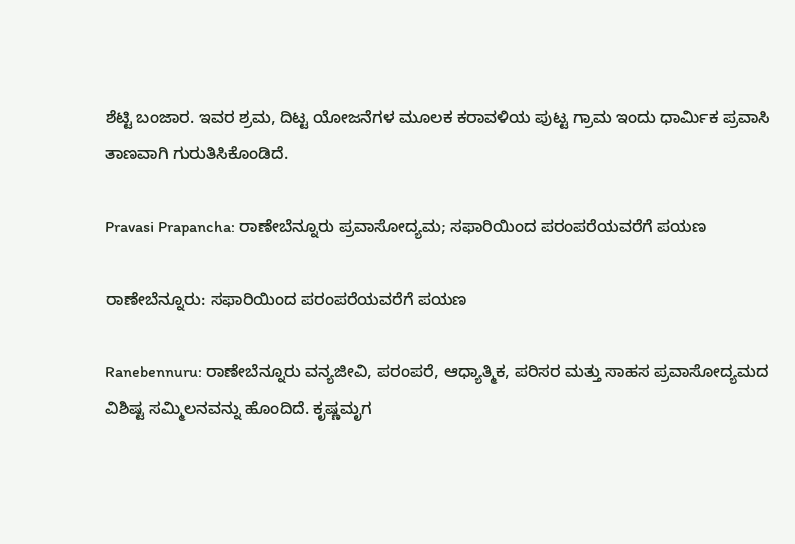ಶೆಟ್ಟಿ ಬಂಜಾರ. ಇವರ ಶ್ರಮ, ದಿಟ್ಟ ಯೋಜನೆಗಳ ಮೂಲಕ ಕರಾವಳಿಯ ಪುಟ್ಟ ಗ್ರಾಮ ಇಂದು ಧಾರ್ಮಿಕ ಪ್ರವಾಸಿ ತಾಣವಾಗಿ ಗುರುತಿಸಿಕೊಂಡಿದೆ.

Pravasi Prapancha: ರಾಣೇಬೆನ್ನೂರು ಪ್ರವಾಸೋದ್ಯಮ; ಸಫಾರಿಯಿಂದ ಪರಂಪರೆಯವರೆಗೆ ಪಯಣ

ರಾಣೇಬೆನ್ನೂರು: ಸಫಾರಿಯಿಂದ ಪರಂಪರೆಯವರೆಗೆ ಪಯಣ

Ranebennuru: ರಾಣೇಬೆನ್ನೂರು ವನ್ಯಜೀವಿ, ಪರಂಪರೆ, ಆಧ್ಯಾತ್ಮಿಕ, ಪರಿಸರ ಮತ್ತು ಸಾಹಸ ಪ್ರವಾಸೋದ್ಯಮದ ವಿಶಿಷ್ಟ ಸಮ್ಮಿಲನವನ್ನು ಹೊಂದಿದೆ. ಕೃಷ್ಣಮೃಗ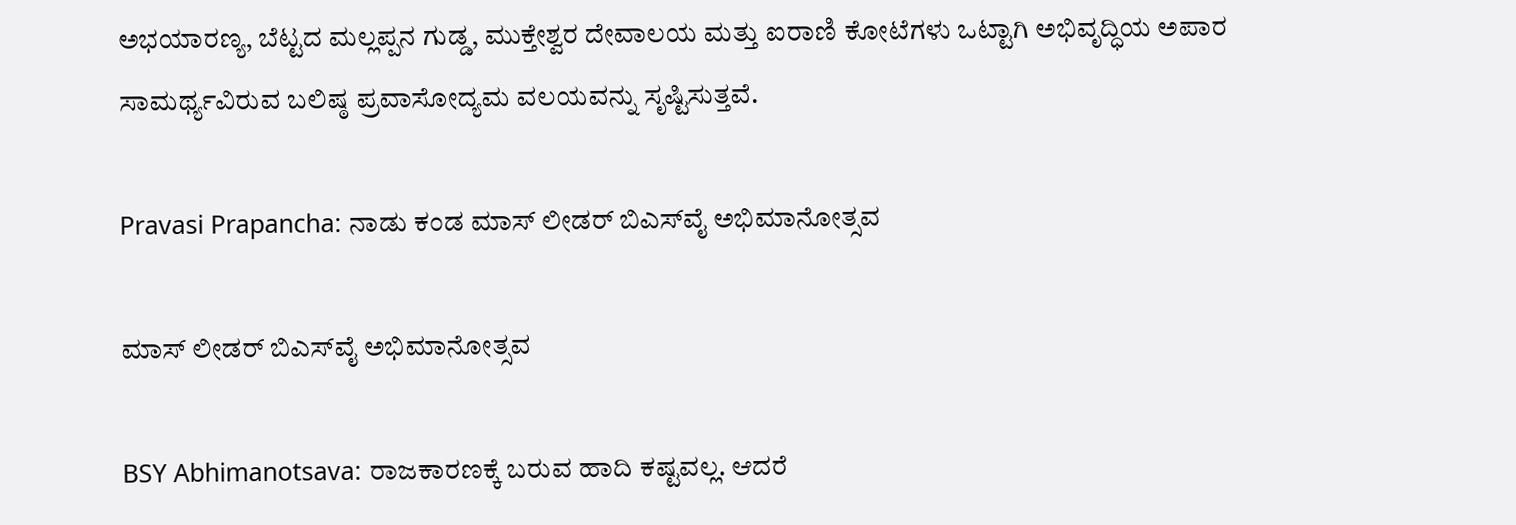ಅಭಯಾರಣ್ಯ, ಬೆಟ್ಟದ ಮಲ್ಲಪ್ಪನ ಗುಡ್ಡ, ಮುಕ್ತೇಶ್ವರ ದೇವಾಲಯ ಮತ್ತು ಐರಾಣಿ ಕೋಟೆಗಳು ಒಟ್ಟಾಗಿ ಅಭಿವೃದ್ಧಿಯ ಅಪಾರ ಸಾಮರ್ಥ್ಯವಿರುವ ಬಲಿಷ್ಠ ಪ್ರವಾಸೋದ್ಯಮ ವಲಯವನ್ನು ಸೃಷ್ಟಿಸುತ್ತವೆ.

Pravasi Prapancha: ನಾಡು ಕಂಡ ಮಾಸ್‌ ಲೀಡರ್‌ ಬಿಎಸ್‌ವೈ ಅಭಿಮಾನೋತ್ಸವ

ಮಾಸ್‌ ಲೀಡರ್‌ ಬಿಎಸ್‌ವೈ ಅಭಿಮಾನೋತ್ಸವ

BSY Abhimanotsava: ರಾಜಕಾರಣಕ್ಕೆ ಬರುವ ಹಾದಿ ಕಷ್ಟವಲ್ಲ. ಆದರೆ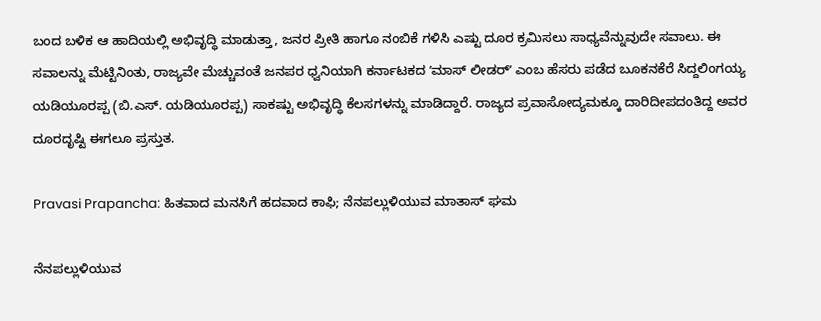ಬಂದ ಬಳಿಕ ಆ ಹಾದಿಯಲ್ಲಿ ಅಭಿವೃದ್ಧಿ ಮಾಡುತ್ತಾ, ಜನರ ಪ್ರೀತಿ ಹಾಗೂ ನಂಬಿಕೆ ಗಳಿಸಿ ಎಷ್ಟು ದೂರ ಕ್ರಮಿಸಲು ಸಾಧ್ಯವೆನ್ನುವುದೇ ಸವಾಲು. ಈ ಸವಾಲನ್ನು ಮೆಟ್ಟಿನಿಂತು, ರಾಜ್ಯವೇ ಮೆಚ್ಚುವಂತೆ ಜನಪರ ಧ್ವನಿಯಾಗಿ ಕರ್ನಾಟಕದ ʼಮಾಸ್ ಲೀಡರ್ʼ ಎಂಬ ಹೆಸರು ಪಡೆದ ಬೂಕನಕೆರೆ ಸಿದ್ದಲಿಂಗಯ್ಯ ಯಡಿಯೂರಪ್ಪ (ಬಿ.ಎಸ್. ಯಡಿಯೂರಪ್ಪ) ಸಾಕಷ್ಟು ಅಭಿವೃದ್ಧಿ ಕೆಲಸಗಳನ್ನು ಮಾಡಿದ್ದಾರೆ. ರಾಜ್ಯದ ಪ್ರವಾಸೋದ್ಯಮಕ್ಕೂ ದಾರಿದೀಪದಂತಿದ್ದ ಅವರ ದೂರದೃಷ್ಟಿ ಈಗಲೂ ಪ್ರಸ್ತುತ.

Pravasi Prapancha: ಹಿತವಾದ ಮನಸಿಗೆ ಹದವಾದ ಕಾಫಿ; ನೆನಪಲ್ಲುಳಿಯುವ ಮಾತಾಸ್‌ ಘಮ

ನೆನಪಲ್ಲುಳಿಯುವ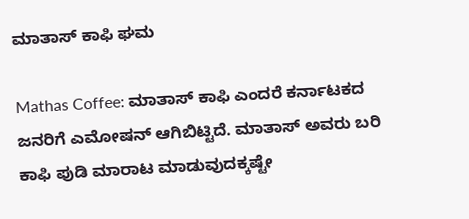ಮಾತಾಸ್‌ ಕಾಫಿ ಘಮ

Mathas Coffee: ಮಾತಾಸ್‌ ಕಾಫಿ ಎಂದರೆ ಕರ್ನಾಟಕದ ಜನರಿಗೆ ಎಮೋಷನ್‌ ಆಗಿಬಿಟ್ಟಿದೆ. ಮಾತಾಸ್‌ ಅವರು ಬರಿ ಕಾಫಿ ಪುಡಿ ಮಾರಾಟ ಮಾಡುವುದಕ್ಕಷ್ಟೇ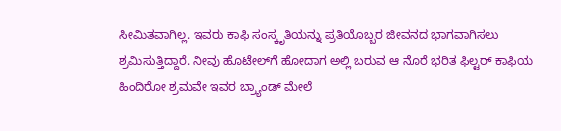ಸೀಮಿತವಾಗಿಲ್ಲ. ಇವರು ಕಾಫಿ ಸಂಸ್ಕೃತಿಯನ್ನು ಪ್ರತಿಯೊಬ್ಬರ ಜೀವನದ ಭಾಗವಾಗಿಸಲು ಶ್ರಮಿಸುತ್ತಿದ್ದಾರೆ. ನೀವು ಹೊಟೇಲ್‌ಗೆ ಹೋದಾಗ ಅಲ್ಲಿ ಬರುವ ಆ ನೊರೆ ಭರಿತ ಫಿಲ್ಟರ್ ಕಾಫಿಯ ಹಿಂದಿರೋ ಶ್ರಮವೇ ಇವರ ಬ್ರ್ಯಾಂಡ್ ಮೇಲೆ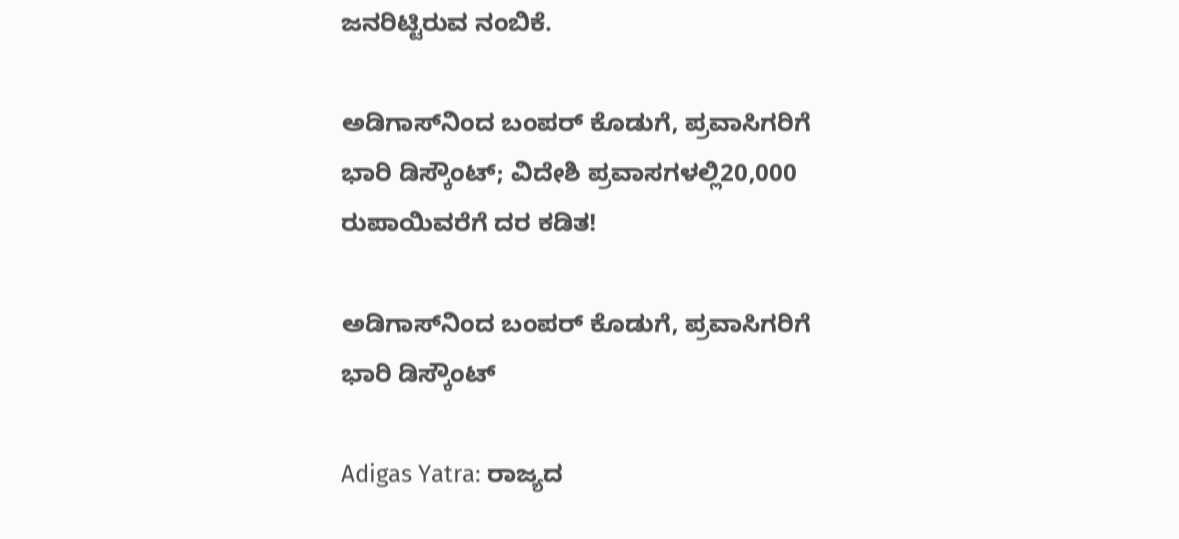ಜನರಿಟ್ಟಿರುವ ನಂಬಿಕೆ.

ಅಡಿಗಾಸ್‌ನಿಂದ ಬಂಪರ್‌ ಕೊಡುಗೆ, ಪ್ರವಾಸಿಗರಿಗೆ ಭಾರಿ ಡಿಸ್ಕೌಂಟ್‌; ವಿದೇಶಿ ಪ್ರವಾಸಗಳಲ್ಲಿ20,000 ರುಪಾಯಿವರೆಗೆ ದರ ಕಡಿತ!

ಅಡಿಗಾಸ್‌ನಿಂದ ಬಂಪರ್‌ ಕೊಡುಗೆ, ಪ್ರವಾಸಿಗರಿಗೆ ಭಾರಿ ಡಿಸ್ಕೌಂಟ್‌

Adigas Yatra: ರಾಜ್ಯದ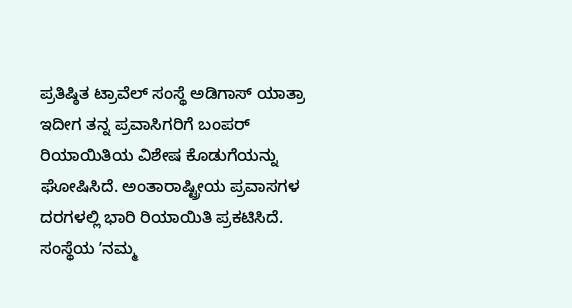ಪ್ರತಿಷ್ಠಿತ ಟ್ರಾವೆಲ್‌ ಸಂಸ್ಥೆ ಅಡಿಗಾಸ್‌ ಯಾತ್ರಾ ಇದೀಗ ತನ್ನ ಪ್ರವಾಸಿಗರಿಗೆ ಬಂಪರ್‌ ರಿಯಾಯಿತಿಯ ವಿಶೇಷ ಕೊಡುಗೆಯನ್ನು ಘೋಷಿಸಿದೆ. ಅಂತಾರಾಷ್ಟ್ರೀಯ ಪ್ರವಾಸಗಳ ದರಗಳಲ್ಲಿ ಭಾರಿ ರಿಯಾಯಿತಿ ಪ್ರಕಟಿಸಿದೆ. ಸಂಸ್ಥೆಯ ʼನಮ್ಮ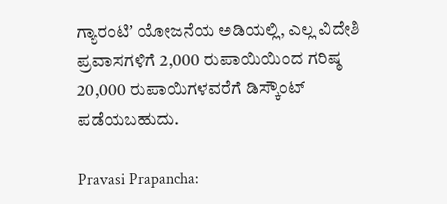ಗ್ಯಾರಂಟಿʼ ಯೋಜನೆಯ ಅಡಿಯಲ್ಲಿ, ಎಲ್ಲ ವಿದೇಶಿ ಪ್ರವಾಸಗಳಿಗೆ 2,000 ರುಪಾಯಿಯಿಂದ ಗರಿಷ್ಠ 20,000 ರುಪಾಯಿಗಳವರೆಗೆ ಡಿಸ್ಕೌಂಟ್‌ ಪಡೆಯಬಹುದು.

Pravasi Prapancha: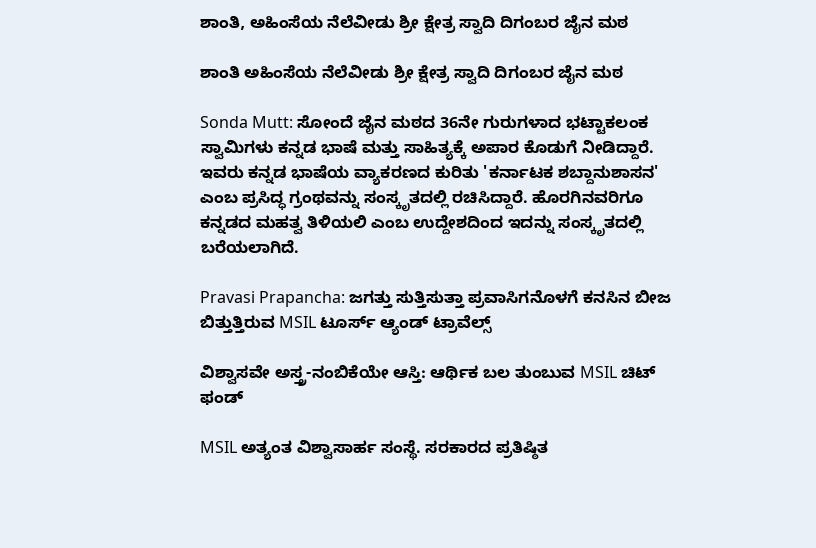ಶಾಂತಿ, ಅಹಿಂಸೆಯ ನೆಲೆವೀಡು ಶ್ರೀ ಕ್ಷೇತ್ರ ಸ್ವಾದಿ ದಿಗಂಬರ ಜೈನ ಮಠ

ಶಾಂತಿ ಅಹಿಂಸೆಯ ನೆಲೆವೀಡು ಶ್ರೀ ಕ್ಷೇತ್ರ ಸ್ವಾದಿ ದಿಗಂಬರ ಜೈನ ಮಠ

Sonda Mutt: ಸೋಂದೆ ಜೈನ ಮಠದ 36ನೇ ಗುರುಗಳಾದ ಭಟ್ಟಾಕಲಂಕ ಸ್ವಾಮಿಗಳು ಕನ್ನಡ ಭಾಷೆ ಮತ್ತು ಸಾಹಿತ್ಯಕ್ಕೆ ಅಪಾರ ಕೊಡುಗೆ ನೀಡಿದ್ದಾರೆ. ಇವರು ಕನ್ನಡ ಭಾಷೆಯ ವ್ಯಾಕರಣದ ಕುರಿತು 'ಕರ್ನಾಟಕ ಶಬ್ದಾನುಶಾಸನ' ಎಂಬ ಪ್ರಸಿದ್ಧ ಗ್ರಂಥವನ್ನು ಸಂಸ್ಕೃತದಲ್ಲಿ ರಚಿಸಿದ್ದಾರೆ. ಹೊರಗಿನವರಿಗೂ ಕನ್ನಡದ ಮಹತ್ವ ತಿಳಿಯಲಿ ಎಂಬ ಉದ್ದೇಶದಿಂದ ಇದನ್ನು ಸಂಸ್ಕೃತದಲ್ಲಿ ಬರೆಯಲಾಗಿದೆ.

Pravasi Prapancha: ಜಗತ್ತು ಸುತ್ತಿಸುತ್ತಾ ಪ್ರವಾಸಿಗನೊಳಗೆ ಕನಸಿನ ಬೀಜ ಬಿತ್ತುತ್ತಿರುವ MSIL ಟೂರ್ಸ್‌ ಆ್ಯಂಡ್ ಟ್ರಾವೆಲ್ಸ್‌

ವಿಶ್ವಾಸವೇ ಅಸ್ತ್ರ-ನಂಬಿಕೆಯೇ ಆಸ್ತಿ: ಆರ್ಥಿಕ ಬಲ ತುಂಬುವ MSIL ಚಿಟ್‌ ಫಂಡ್

MSIL ಅತ್ಯಂತ ವಿಶ್ವಾಸಾರ್ಹ ಸಂಸ್ಥೆ. ಸರಕಾರದ ಪ್ರತಿಷ್ಠಿತ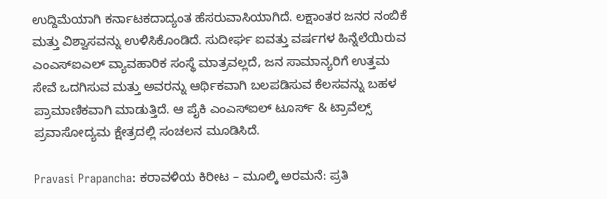ಉದ್ದಿಮೆಯಾಗಿ ಕರ್ನಾಟಕದಾದ್ಯಂತ ಹೆಸರುವಾಸಿಯಾಗಿದೆ. ಲಕ್ಷಾಂತರ ಜನರ ನಂಬಿಕೆ ಮತ್ತು ವಿಶ್ವಾಸವನ್ನು ಉಳಿಸಿಕೊಂಡಿದೆ. ಸುದೀರ್ಘ ಐವತ್ತು ವರ್ಷಗಳ ಹಿನ್ನೆಲೆಯಿರುವ ಎಂಎಸ್‌ಐಎಲ್‌ ವ್ಯಾವಹಾರಿಕ ಸಂಸ್ಥೆ ಮಾತ್ರವಲ್ಲದೆ, ಜನ ಸಾಮಾನ್ಯರಿಗೆ ಉತ್ತಮ ಸೇವೆ ಒದಗಿಸುವ ಮತ್ತು ಅವರನ್ನು ಆರ್ಥಿಕವಾಗಿ ಬಲಪಡಿಸುವ ಕೆಲಸವನ್ನು ಬಹಳ ಪ್ರಾಮಾಣಿಕವಾಗಿ ಮಾಡುತ್ತಿದೆ. ಆ ಪೈಕಿ ಎಂಎಸ್‌ಐಲ್‌ ಟೂರ್ಸ್‌ & ಟ್ರಾವೆಲ್ಸ್‌ ಪ್ರವಾಸೋದ್ಯಮ ಕ್ಷೇತ್ರದಲ್ಲಿ ಸಂಚಲನ ಮೂಡಿಸಿದೆ.

Pravasi Prapancha: ಕರಾವಳಿಯ ಕಿರೀಟ – ಮೂಲ್ಕಿ ಅರಮನೆ: ಪ್ರತಿ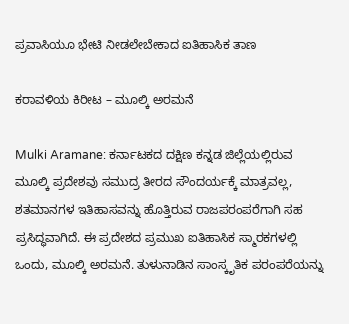ಪ್ರವಾಸಿಯೂ ಭೇಟಿ ನೀಡಲೇಬೇಕಾದ ಐತಿಹಾಸಿಕ ತಾಣ

ಕರಾವಳಿಯ ಕಿರೀಟ – ಮೂಲ್ಕಿ ಅರಮನೆ

Mulki Aramane: ಕರ್ನಾಟಕದ ದಕ್ಷಿಣ ಕನ್ನಡ ಜಿಲ್ಲೆಯಲ್ಲಿರುವ ಮೂಲ್ಕಿ ಪ್ರದೇಶವು ಸಮುದ್ರ ತೀರದ ಸೌಂದರ್ಯಕ್ಕೆ ಮಾತ್ರವಲ್ಲ, ಶತಮಾನಗಳ ಇತಿಹಾಸವನ್ನು ಹೊತ್ತಿರುವ ರಾಜಪರಂಪರೆಗಾಗಿ ಸಹ ಪ್ರಸಿದ್ಧವಾಗಿದೆ. ಈ ಪ್ರದೇಶದ ಪ್ರಮುಖ ಐತಿಹಾಸಿಕ ಸ್ಮಾರಕಗಳಲ್ಲಿ ಒಂದು, ಮೂಲ್ಕಿ ಅರಮನೆ. ತುಳುನಾಡಿನ ಸಾಂಸ್ಕೃತಿಕ ಪರಂಪರೆಯನ್ನು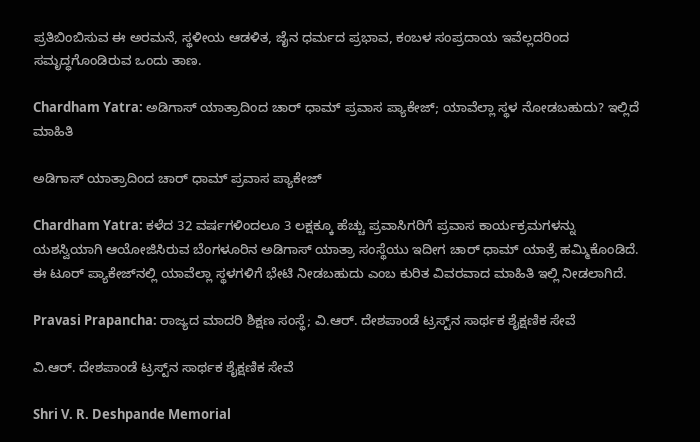ಪ್ರತಿಬಿಂಬಿಸುವ ಈ ಅರಮನೆ, ಸ್ಥಳೀಯ ಆಡಳಿತ, ಜೈನ ಧರ್ಮದ ಪ್ರಭಾವ, ಕಂಬಳ ಸಂಪ್ರದಾಯ ಇವೆಲ್ಲದರಿಂದ ಸಮೃದ್ಧಗೊಂಡಿರುವ ಒಂದು ತಾಣ.

Chardham Yatra: ಅಡಿಗಾಸ್‌ ಯಾತ್ರಾದಿಂದ ಚಾರ್‌ ಧಾಮ್‌ ಪ್ರವಾಸ ಪ್ಯಾಕೇಜ್‌; ಯಾವೆಲ್ಲಾ ಸ್ಥಳ ನೋಡಬಹುದು? ಇಲ್ಲಿದೆ ಮಾಹಿತಿ

ಅಡಿಗಾಸ್‌ ಯಾತ್ರಾದಿಂದ ಚಾರ್‌ ಧಾಮ್‌ ಪ್ರವಾಸ ಪ್ಯಾಕೇಜ್‌

Chardham Yatra: ಕಳೆದ 32 ವರ್ಷಗಳಿಂದಲೂ 3 ಲಕ್ಷಕ್ಕೂ ಹೆಚ್ಚು ಪ್ರವಾಸಿಗರಿಗೆ ಪ್ರವಾಸ ಕಾರ್ಯಕ್ರಮಗಳನ್ನು ಯಶಸ್ವಿಯಾಗಿ ಆಯೋಜಿಸಿರುವ ಬೆಂಗಳೂರಿನ ಅಡಿಗಾಸ್‌ ಯಾತ್ರಾ ಸಂಸ್ಥೆಯು ಇದೀಗ ಚಾರ್ ಧಾಮ್ ಯಾತ್ರೆ ಹಮ್ಮಿಕೊಂಡಿದೆ. ಈ ಟೂರ್‌ ಪ್ಯಾಕೇಜ್‌ನಲ್ಲಿ ಯಾವೆಲ್ಲಾ ಸ್ಥಳಗಳಿಗೆ ಭೇಟಿ ನೀಡಬಹುದು ಎಂಬ ಕುರಿತ ವಿವರವಾದ ಮಾಹಿತಿ ಇಲ್ಲಿ ನೀಡಲಾಗಿದೆ.

Pravasi Prapancha: ರಾಜ್ಯದ ಮಾದರಿ ಶಿಕ್ಷಣ ಸಂಸ್ಥೆ; ವಿ.ಆರ್. ದೇಶಪಾಂಡೆ ಟ್ರಸ್ಟ್‌ನ ಸಾರ್ಥಕ ಶೈಕ್ಷಣಿಕ ಸೇವೆ

ವಿ.ಆರ್. ದೇಶಪಾಂಡೆ ಟ್ರಸ್ಟ್‌ನ ಸಾರ್ಥಕ ಶೈಕ್ಷಣಿಕ ಸೇವೆ

Shri V. R. Deshpande Memorial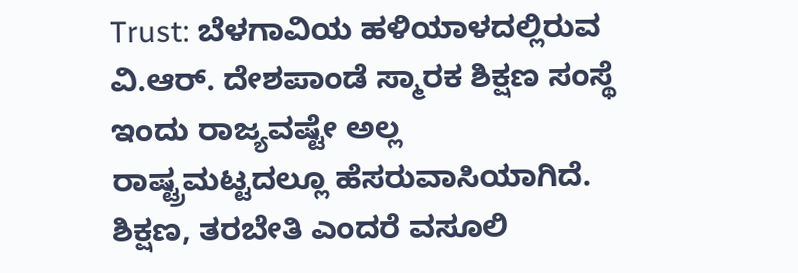Trust: ಬೆಳಗಾವಿಯ ಹಳಿಯಾಳದಲ್ಲಿರುವ ವಿ.ಆರ್. ದೇಶಪಾಂಡೆ ಸ್ಮಾರಕ ಶಿಕ್ಷಣ ಸಂಸ್ಥೆ ಇಂದು ರಾಜ್ಯವಷ್ಟೇ ಅಲ್ಲ ರಾಷ್ಟ್ರಮಟ್ಟದಲ್ಲೂ ಹೆಸರುವಾಸಿಯಾಗಿದೆ. ಶಿಕ್ಷಣ, ತರಬೇತಿ ಎಂದರೆ ವಸೂಲಿ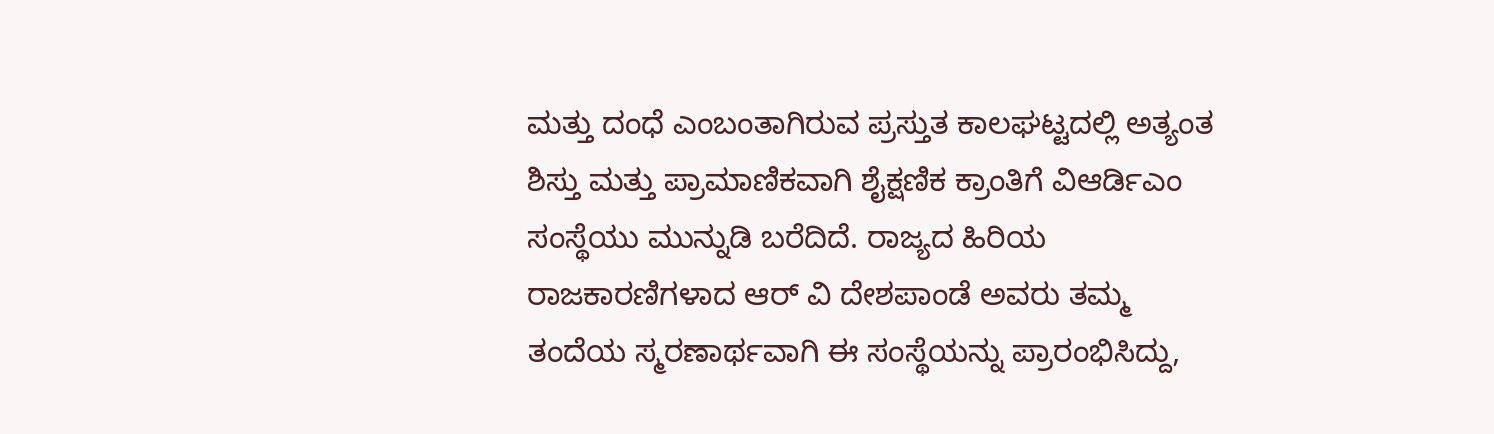ಮತ್ತು ದಂಧೆ ಎಂಬಂತಾಗಿರುವ ಪ್ರಸ್ತುತ ಕಾಲಘಟ್ಟದಲ್ಲಿ ಅತ್ಯಂತ ಶಿಸ್ತು ಮತ್ತು ಪ್ರಾಮಾಣಿಕವಾಗಿ ಶೈಕ್ಷಣಿಕ ಕ್ರಾಂತಿಗೆ ವಿಆರ್ಡಿಎಂ ಸಂಸ್ಥೆಯು ಮುನ್ನುಡಿ ಬರೆದಿದೆ. ರಾಜ್ಯದ ಹಿರಿಯ ರಾಜಕಾರಣಿಗಳಾದ ಆರ್ ವಿ ದೇಶಪಾಂಡೆ ಅವರು ತಮ್ಮ ತಂದೆಯ ಸ್ಮರಣಾರ್ಥವಾಗಿ ಈ ಸಂಸ್ಥೆಯನ್ನು ಪ್ರಾರಂಭಿಸಿದ್ದು,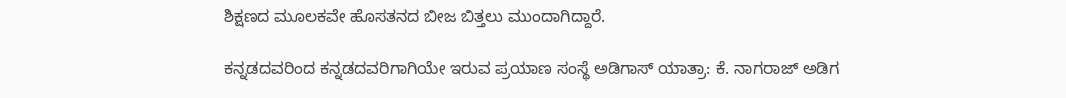ಶಿಕ್ಷಣದ ಮೂಲಕವೇ ಹೊಸತನದ ಬೀಜ ಬಿತ್ತಲು ಮುಂದಾಗಿದ್ದಾರೆ.

ಕನ್ನಡದವರಿಂದ ಕನ್ನಡದವರಿಗಾಗಿಯೇ ಇರುವ ಪ್ರಯಾಣ ಸಂಸ್ಥೆ ಅಡಿಗಾಸ್‌ ಯಾತ್ರಾ: ಕೆ. ನಾಗರಾಜ್ ಅಡಿಗ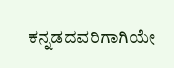ಕನ್ನಡದವರಿಗಾಗಿಯೇ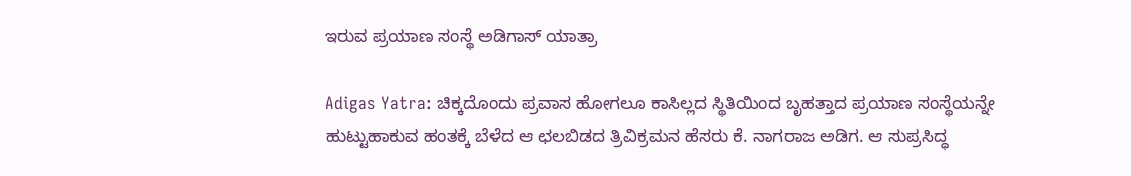ಇರುವ ಪ್ರಯಾಣ ಸಂಸ್ಥೆ ಅಡಿಗಾಸ್‌ ಯಾತ್ರಾ

Adigas Yatra: ಚಿಕ್ಕದೊಂದು ಪ್ರವಾಸ ಹೋಗಲೂ ಕಾಸಿಲ್ಲದ ಸ್ಥಿತಿಯಿಂದ ಬೃಹತ್ತಾದ ಪ್ರಯಾಣ ಸಂಸ್ಥೆಯನ್ನೇ ಹುಟ್ಟುಹಾಕುವ ಹಂತಕ್ಕೆ ಬೆಳೆದ ಆ ಛಲಬಿಡದ ತ್ರಿವಿಕ್ರಮನ ಹೆಸರು ಕೆ. ನಾಗರಾಜ ಅಡಿಗ. ಆ ಸುಪ್ರಸಿದ್ಧ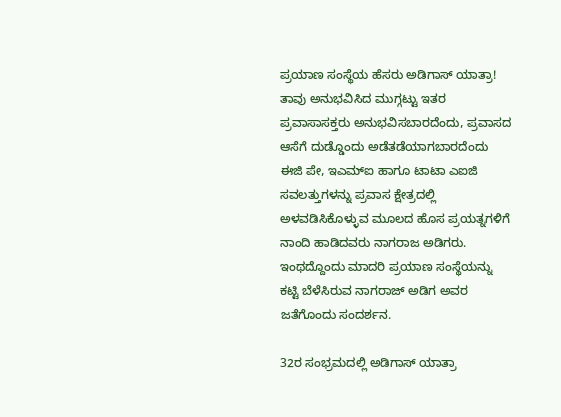ಪ್ರಯಾಣ ಸಂಸ್ಥೆಯ ಹೆಸರು ಅಡಿಗಾಸ್ ಯಾತ್ರಾ! ತಾವು ಅನುಭವಿಸಿದ ಮುಗ್ಗಟ್ಟು ಇತರ ಪ್ರವಾಸಾಸಕ್ತರು ಅನುಭವಿಸಬಾರದೆಂದು, ಪ್ರವಾಸದ ಆಸೆಗೆ ದುಡ್ಡೊಂದು ಅಡೆತಡೆಯಾಗಬಾರದೆಂದು ಈಜಿ ಪೇ, ಇಎಮ್ಐ ಹಾಗೂ ಟಾಟಾ ಎಐಜಿ ಸವಲತ್ತುಗಳನ್ನು ಪ್ರವಾಸ ಕ್ಷೇತ್ರದಲ್ಲಿ ಅಳವಡಿಸಿಕೊಳ್ಳುವ ಮೂಲದ ಹೊಸ ಪ್ರಯತ್ನಗಳಿಗೆ ನಾಂದಿ ಹಾಡಿದವರು ನಾಗರಾಜ ಅಡಿಗರು. ಇಂಥದ್ದೊಂದು ಮಾದರಿ ಪ್ರಯಾಣ ಸಂಸ್ಥೆಯನ್ನು ಕಟ್ಟಿ ಬೆಳೆಸಿರುವ ನಾಗರಾಜ್ ಅಡಿಗ ಅವರ ಜತೆಗೊಂದು ಸಂದರ್ಶನ.

32ರ ಸಂಭ್ರಮದಲ್ಲಿ ಅಡಿಗಾಸ್ ಯಾತ್ರಾ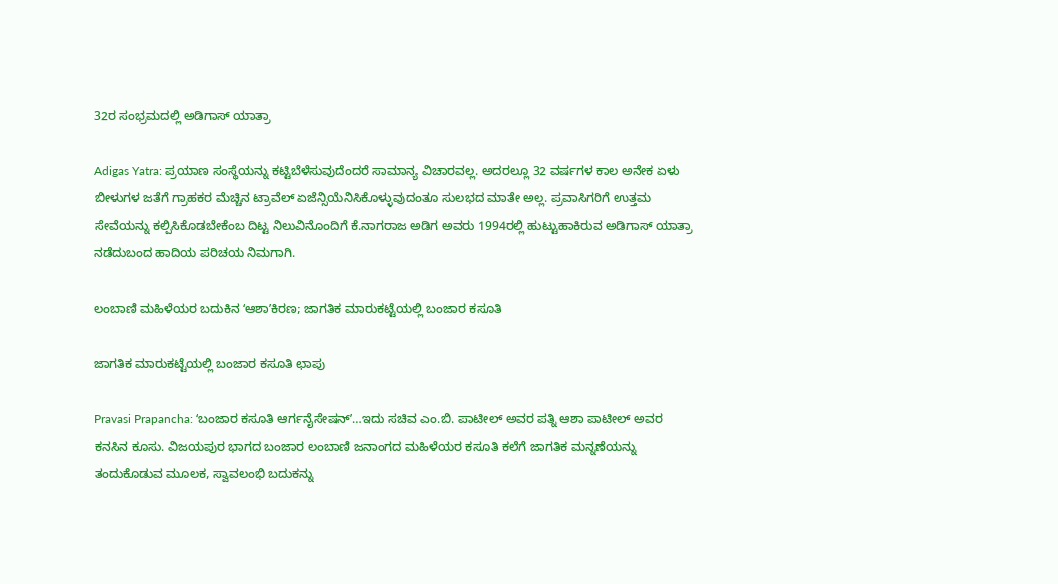32ರ ಸಂಭ್ರಮದಲ್ಲಿ ಅಡಿಗಾಸ್ ಯಾತ್ರಾ

Adigas Yatra: ಪ್ರಯಾಣ ಸಂಸ್ಥೆಯನ್ನು ಕಟ್ಟಿಬೆಳೆಸುವುದೆಂದರೆ ಸಾಮಾನ್ಯ ವಿಚಾರವಲ್ಲ. ಅದರಲ್ಲೂ 32 ವರ್ಷಗಳ ಕಾಲ ಅನೇಕ ಏಳು ಬೀಳುಗಳ ಜತೆಗೆ ಗ್ರಾಹಕರ ಮೆಚ್ಚಿನ ಟ್ರಾವೆಲ್ ಏಜೆನ್ಸಿಯೆನಿಸಿಕೊಳ್ಳುವುದಂತೂ ಸುಲಭದ ಮಾತೇ ಅಲ್ಲ. ಪ್ರವಾಸಿಗರಿಗೆ ಉತ್ತಮ ಸೇವೆಯನ್ನು ಕಲ್ಪಿಸಿಕೊಡಬೇಕೆಂಬ ದಿಟ್ಟ ನಿಲುವಿನೊಂದಿಗೆ ಕೆ.ನಾಗರಾಜ ಅಡಿಗ ಅವರು 1994ರಲ್ಲಿ ಹುಟ್ಟುಹಾಕಿರುವ ಅಡಿಗಾಸ್ ಯಾತ್ರಾ ನಡೆದುಬಂದ ಹಾದಿಯ ಪರಿಚಯ ನಿಮಗಾಗಿ.

ಲಂಬಾಣಿ ಮಹಿಳೆಯರ ಬದುಕಿನ ʻಆಶಾʼಕಿರಣ; ಜಾಗತಿಕ ಮಾರುಕಟ್ಟೆಯಲ್ಲಿ ಬಂಜಾರ ಕಸೂತಿ

ಜಾಗತಿಕ ಮಾರುಕಟ್ಟೆಯಲ್ಲಿ ಬಂಜಾರ ಕಸೂತಿ ಛಾಪು

Pravasi Prapancha: ʻಬಂಜಾರ ಕಸೂತಿ ಆರ್ಗನೈಸೇಷನ್ʼ…ಇದು ಸಚಿವ ಎಂ.ಬಿ. ಪಾಟೀಲ್‌ ಅವರ ಪತ್ನಿ ಆಶಾ ಪಾಟೀಲ್ ಅವರ ಕನಸಿನ ಕೂಸು. ವಿಜಯಪುರ ಭಾಗದ ಬಂಜಾರ ಲಂಬಾಣಿ ಜನಾಂಗದ ಮಹಿಳೆಯರ ಕಸೂತಿ ಕಲೆಗೆ ಜಾಗತಿಕ ಮನ್ನಣೆಯನ್ನು ತಂದುಕೊಡುವ ಮೂಲಕ, ಸ್ವಾವಲಂಭಿ ಬದುಕನ್ನು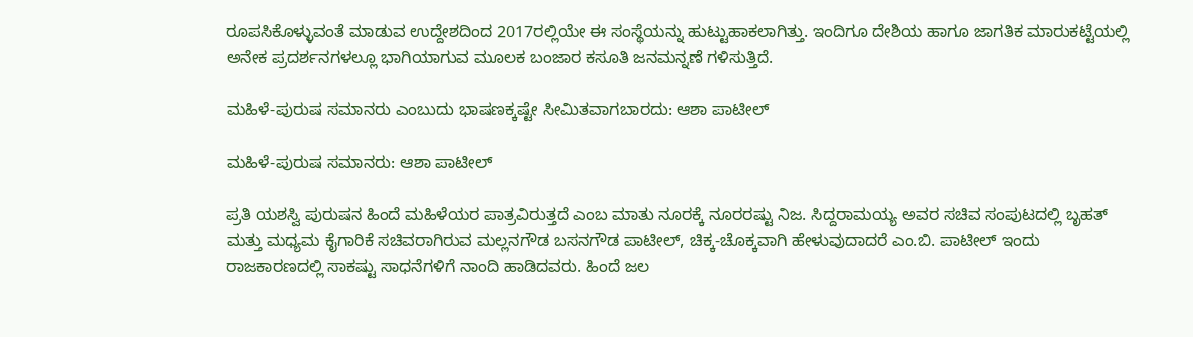ರೂಪಸಿಕೊಳ್ಳುವಂತೆ ಮಾಡುವ ಉದ್ದೇಶದಿಂದ 2017ರಲ್ಲಿಯೇ ಈ ಸಂಸ್ಥೆಯನ್ನು ಹುಟ್ಟುಹಾಕಲಾಗಿತ್ತು. ಇಂದಿಗೂ ದೇಶಿಯ ಹಾಗೂ ಜಾಗತಿಕ ಮಾರುಕಟ್ಟೆಯಲ್ಲಿ ಅನೇಕ ಪ್ರದರ್ಶನಗಳಲ್ಲೂ ಭಾಗಿಯಾಗುವ ಮೂಲಕ ಬಂಜಾರ ಕಸೂತಿ ಜನಮನ್ನಣೆ ಗಳಿಸುತ್ತಿದೆ.

ಮಹಿಳೆ-ಪುರುಷ ಸಮಾನರು ಎಂಬುದು ಭಾಷಣಕ್ಕಷ್ಟೇ ಸೀಮಿತವಾಗಬಾರದು: ಆಶಾ ಪಾಟೀಲ್‌

ಮಹಿಳೆ-ಪುರುಷ ಸಮಾನರು: ಆಶಾ ಪಾಟೀಲ್‌

ಪ್ರತಿ ಯಶಸ್ವಿ ಪುರುಷನ ಹಿಂದೆ ಮಹಿಳೆಯರ ಪಾತ್ರವಿರುತ್ತದೆ ಎಂಬ ಮಾತು ನೂರಕ್ಕೆ ನೂರರಷ್ಟು ನಿಜ. ಸಿದ್ದರಾಮಯ್ಯ ಅವರ ಸಚಿವ ಸಂಪುಟದಲ್ಲಿ ಬೃಹತ್ ಮತ್ತು ಮಧ್ಯಮ ಕೈಗಾರಿಕೆ ಸಚಿವರಾಗಿರುವ ಮಲ್ಲನಗೌಡ ಬಸನಗೌಡ ಪಾಟೀಲ್, ಚಿಕ್ಕ-ಚೊಕ್ಕವಾಗಿ ಹೇಳುವುದಾದರೆ ಎಂ.ಬಿ. ಪಾಟೀಲ್ ಇಂದು ರಾಜಕಾರಣದಲ್ಲಿ ಸಾಕಷ್ಟು ಸಾಧನೆಗಳಿಗೆ ನಾಂದಿ ಹಾಡಿದವರು. ಹಿಂದೆ ಜಲ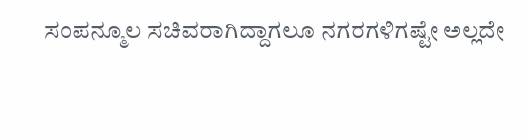ಸಂಪನ್ಮೂಲ ಸಚಿವರಾಗಿದ್ದಾಗಲೂ ನಗರಗಳಿಗಷ್ಟೇ ಅಲ್ಲದೇ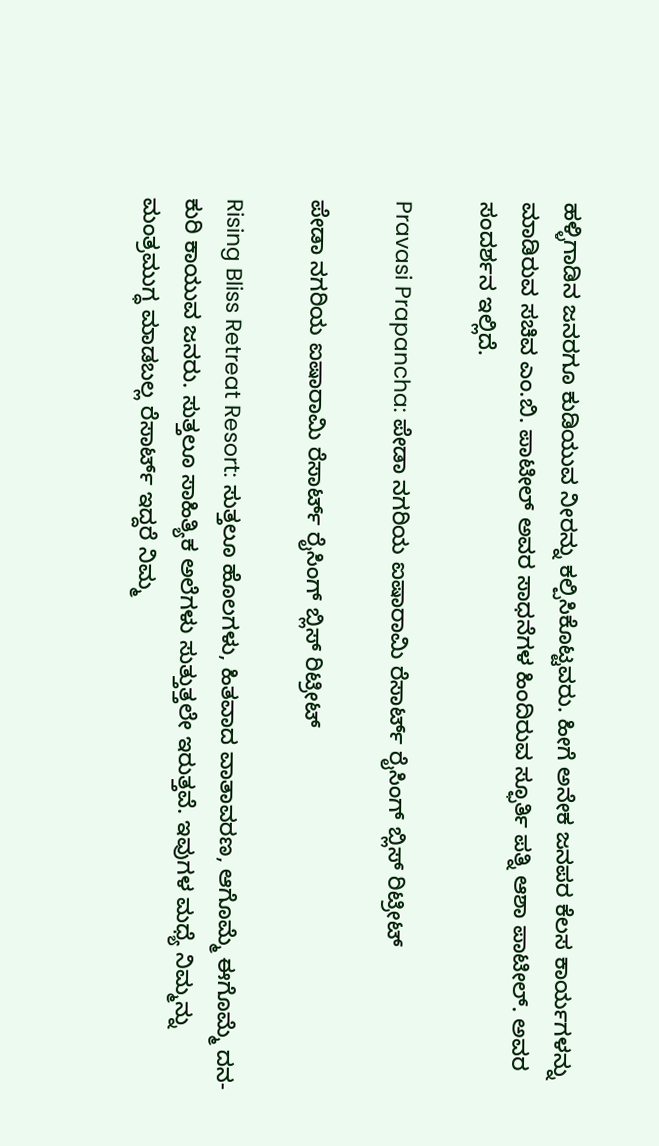ಹಳ್ಳಿಗಾಡಿನ ಜನರಗೂ ಕುಡಿಯುವ ನೀರನ್ನು ಕಲ್ಪಿಸಿಕೊಟ್ಟವರು. ಹೀಗೆ ಅನೇಕ ಜನಪರ ಕೆಲಸ ಕಾರ್ಯಗಳನ್ನು ಮಾಡಿರುವ ಸಚಿವ ಎಂ.ಬಿ. ಪಾಟೀಲ್ ಅವರ ಸಾಧನೆಗಳ ಹಿಂದಿರುವ ಸ್ಫೂರ್ತಿ ಪತ್ನಿ ಆಶಾ ಪಾಟೀಲ್. ಅವರ ಸಂದರ್ಶನ ಇಲ್ಲಿದೆ.

Pravasi Prapancha: ಪೇಡಾ ನಗರಿಯ ಐಷಾರಾಮಿ ರೆಸಾರ್ಟ್‌ ರೈಸಿಂಗ್‌ ಬ್ಲಿಸ್‌ ರಿಟ್ರೀಟ್‌

ಪೇಡಾ ನಗರಿಯ ಐಷಾರಾಮಿ ರೆಸಾರ್ಟ್‌ ರೈಸಿಂಗ್‌ ಬ್ಲಿಸ್‌ ರಿಟ್ರೀಟ್‌

Rising Bliss Retreat Resort: ಸುತ್ತಲೂ ಹೊಲಗಳು, ಹಿತವಾದ ವಾತಾವರಣ, ಆಗೊಮ್ಮೆ ಈಗೊಮ್ಮೆ ದನ-ಕುರಿ ಕಾಯುವ ಜನರು. ಸುತ್ತಲೂ ಸಾಹಿತ್ಯಿಕ ಅಲೆಗಳು ಸುತ್ತುತ್ತಲೇ ಇರುತ್ತವೆ. ಇವುಗಳ ಮಧ್ಯೆ ನಿಮ್ಮನ್ನು ಮಂತ್ರಮುಗ್ಧ ಮಾಡಬಲ್ಲ ರೆಸಾರ್ಟ್‌ ಇದ್ದರೆ ನಿಮ್ಮ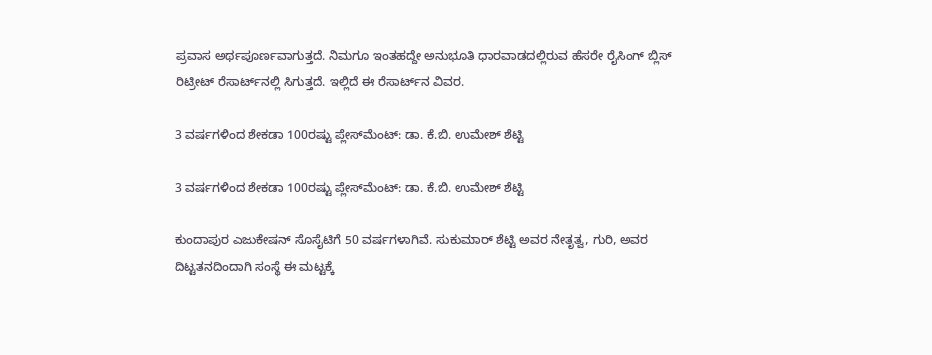ಪ್ರವಾಸ ಅರ್ಥಪೂರ್ಣವಾಗುತ್ತದೆ. ನಿಮಗೂ ಇಂತಹದ್ದೇ ಅನುಭೂತಿ ಧಾರವಾಡದಲ್ಲಿರುವ ಹೆಸರೇ ರೈಸಿಂಗ್ ಬ್ಲಿಸ್‌ ರಿಟ್ರೀಟ್ ರೆಸಾರ್ಟ್‌ನಲ್ಲಿ ಸಿಗುತ್ತದೆ. ಇಲ್ಲಿದೆ ಈ ರೆಸಾರ್ಟ್‌ನ ವಿವರ.

3 ವರ್ಷಗಳಿಂದ ಶೇಕಡಾ 100ರಷ್ಟು ಪ್ಲೇಸ್‌ಮೆಂಟ್‌: ಡಾ. ಕೆ.ಬಿ. ಉಮೇಶ್ ಶೆಟ್ಟಿ

3 ವರ್ಷಗಳಿಂದ ಶೇಕಡಾ 100ರಷ್ಟು ಪ್ಲೇಸ್‌ಮೆಂಟ್‌: ಡಾ. ಕೆ.ಬಿ. ಉಮೇಶ್ ಶೆಟ್ಟಿ

ಕುಂದಾಪುರ ಎಜುಕೇಷನ್ ಸೊಸೈಟಿಗೆ 50 ವರ್ಷಗಳಾಗಿವೆ. ಸುಕುಮಾರ್ ಶೆಟ್ಟಿ ಅವರ ನೇತೃತ್ವ, ಗುರಿ, ಅವರ ದಿಟ್ಟತನದಿಂದಾಗಿ ಸಂಸ್ಥೆ ಈ ಮಟ್ಟಕ್ಕೆ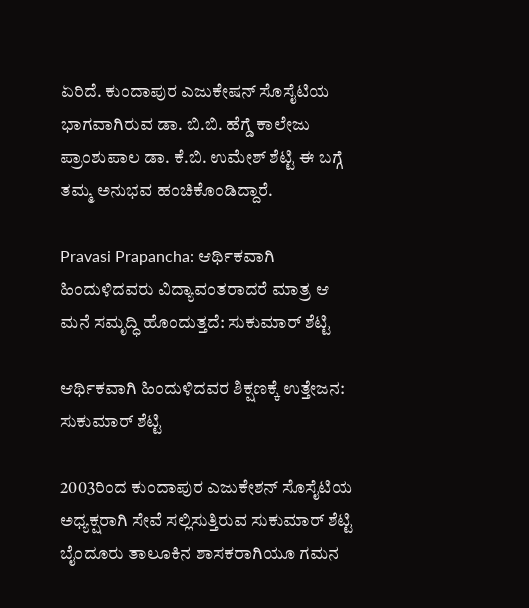ಏರಿದೆ. ಕುಂದಾಪುರ ಎಜುಕೇಷನ್ ಸೊಸೈಟಿಯ ಭಾಗವಾಗಿರುವ ಡಾ. ಬಿ.ಬಿ. ಹೆಗ್ಡೆ ಕಾಲೇಜು ಪ್ರಾಂಶುಪಾಲ ಡಾ. ಕೆ.ಬಿ. ಉಮೇಶ್ ಶೆಟ್ಟಿ ಈ ಬಗ್ಗೆ ತಮ್ಮ ಅನುಭವ ಹಂಚಿಕೊಂಡಿದ್ದಾರೆ.

Pravasi Prapancha: ಆರ್ಥಿಕವಾಗಿ ಹಿಂದುಳಿದವರು ವಿದ್ಯಾವಂತರಾದರೆ ಮಾತ್ರ ಆ ಮನೆ ಸಮೃದ್ಧಿ ಹೊಂದುತ್ತದೆ: ಸುಕುಮಾರ್ ಶೆಟ್ಟಿ

ಆರ್ಥಿಕವಾಗಿ ಹಿಂದುಳಿದವರ ಶಿಕ್ಷಣಕ್ಕೆ ಉತ್ತೇಜನ: ಸುಕುಮಾರ್ ಶೆಟ್ಟಿ

2003ರಿಂದ ಕುಂದಾಪುರ ಎಜುಕೇಶನ್ ಸೊಸೈಟಿಯ ಅಧ್ಯಕ್ಷರಾಗಿ ಸೇವೆ ಸಲ್ಲಿಸುತ್ತಿರುವ ಸುಕುಮಾರ್ ಶೆಟ್ಟಿ ಬೈಂದೂರು ತಾಲೂಕಿನ ಶಾಸಕರಾಗಿಯೂ ಗಮನ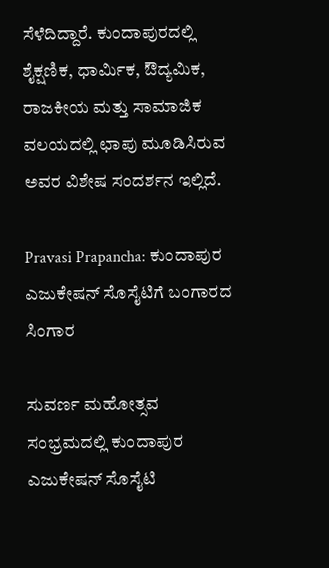ಸೆಳೆದಿದ್ದಾರೆ. ಕುಂದಾಪುರದಲ್ಲಿ ಶೈಕ್ಷಣಿಕ, ಧಾರ್ಮಿಕ, ಔದ್ಯಮಿಕ, ರಾಜಕೀಯ ಮತ್ತು ಸಾಮಾಜಿಕ ವಲಯದಲ್ಲಿ ಛಾಪು ಮೂಡಿಸಿರುವ ಅವರ ವಿಶೇಷ ಸಂದರ್ಶನ ಇಲ್ಲಿದೆ.

Pravasi Prapancha: ಕುಂದಾಪುರ ಎಜುಕೇಷನ್ ಸೊಸೈಟಿಗೆ ಬಂಗಾರದ ಸಿಂಗಾರ

ಸುವರ್ಣ ಮಹೋತ್ಸವ ಸಂಭ್ರಮದಲ್ಲಿ ಕುಂದಾಪುರ ಎಜುಕೇಷನ್ ಸೊಸೈಟಿ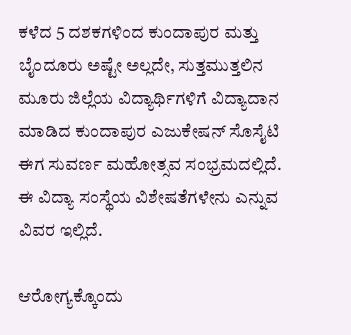ಕಳೆದ 5 ದಶಕಗಳಿಂದ ಕುಂದಾಪುರ ಮತ್ತು ಬೈಂದೂರು ಅಷ್ಟೇ ಅಲ್ಲದೇ, ಸುತ್ತಮುತ್ತಲಿನ ಮೂರು ಜಿಲ್ಲೆಯ ವಿದ್ಯಾರ್ಥಿಗಳಿಗೆ ವಿದ್ಯಾದಾನ ಮಾಡಿದ ಕುಂದಾಪುರ ಎಜುಕೇಷನ್ ಸೊಸೈಟಿ ಈಗ ಸುವರ್ಣ ಮಹೋತ್ಸವ ಸಂಭ್ರಮದಲ್ಲಿದೆ. ಈ ವಿದ್ಯಾ ಸಂಸ್ಥೆಯ ವಿಶೇಷತೆಗಳೇನು ಎನ್ನುವ ವಿವರ ಇಲ್ಲಿದೆ.

ಆರೋಗ್ಯಕ್ಕೊಂದು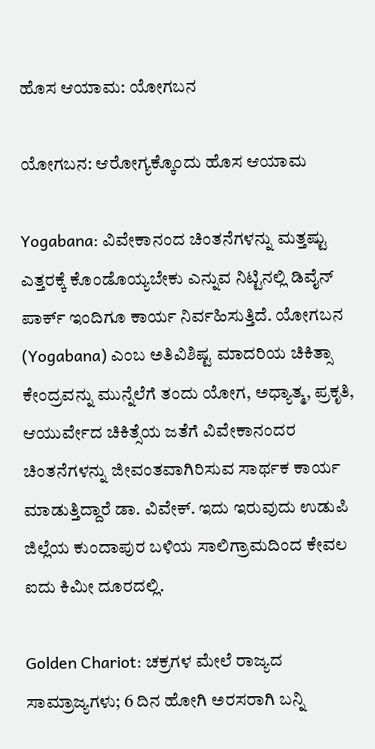ಹೊಸ ಆಯಾಮ: ಯೋಗಬನ

ಯೋಗಬನ: ಆರೋಗ್ಯಕ್ಕೊಂದು ಹೊಸ ಆಯಾಮ

Yogabana: ವಿವೇಕಾನಂದ ಚಿಂತನೆಗಳನ್ನು ಮತ್ತಷ್ಟು ಎತ್ತರಕ್ಕೆ ಕೊಂಡೊಯ್ಯಬೇಕು ಎನ್ನುವ ನಿಟ್ಟಿನಲ್ಲಿ ಡಿವೈನ್ ಪಾರ್ಕ್ ಇಂದಿಗೂ ಕಾರ್ಯ ನಿರ್ವಹಿಸುತ್ತಿದೆ. ಯೋಗಬನ (Yogabana) ಎಂಬ ಅತಿವಿಶಿಷ್ಟ ಮಾದರಿಯ ಚಿಕಿತ್ಸಾ ಕೇಂದ್ರವನ್ನು ಮುನ್ನೆಲೆಗೆ ತಂದು ಯೋಗ, ಅಧ್ಯಾತ್ಮ, ಪ್ರಕೃತಿ, ಆಯುರ್ವೇದ ಚಿಕಿತ್ಸೆಯ ಜತೆಗೆ ವಿವೇಕಾನಂದರ ಚಿಂತನೆಗಳನ್ನು ಜೀವಂತವಾಗಿರಿಸುವ ಸಾರ್ಥಕ ಕಾರ್ಯ ಮಾಡುತ್ತಿದ್ದಾರೆ ಡಾ. ವಿವೇಕ್. ಇದು ಇರುವುದು ಉಡುಪಿ ಜಿಲ್ಲೆಯ ಕುಂದಾಪುರ ಬಳಿಯ ಸಾಲಿಗ್ರಾಮದಿಂದ ಕೇವಲ ಐದು ಕಿಮೀ ದೂರದಲ್ಲಿ.

Golden Chariot: ಚಕ್ರಗಳ ಮೇಲೆ ರಾಜ್ಯದ ಸಾಮ್ರಾಜ್ಯಗಳು; 6 ದಿನ ಹೋಗಿ ಅರಸರಾಗಿ ಬನ್ನಿ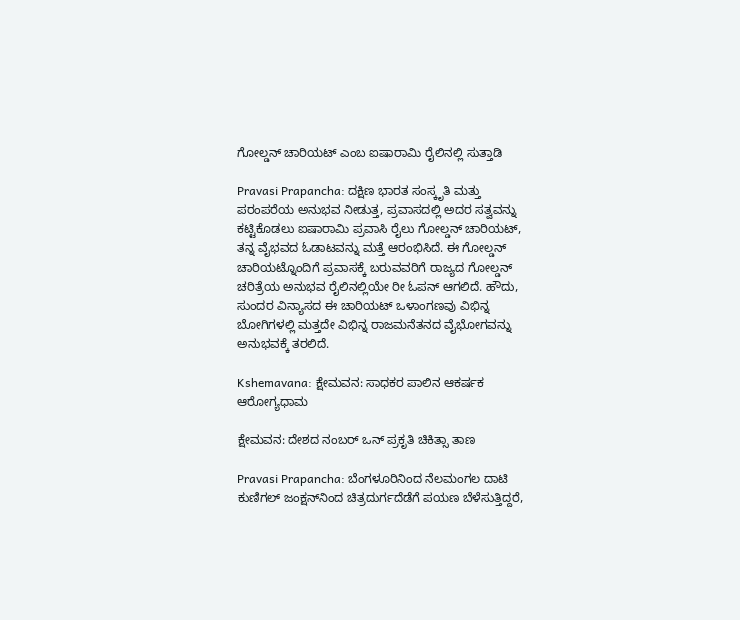ಗೋಲ್ಡನ್ ಚಾರಿಯಟ್‌ ಎಂಬ ಐಷಾರಾಮಿ ರೈಲಿನಲ್ಲಿ ಸುತ್ತಾಡಿ

Pravasi Prapancha: ದಕ್ಷಿಣ ಭಾರತ ಸಂಸ್ಕೃತಿ ಮತ್ತು ಪರಂಪರೆಯ ಅನುಭವ ನೀಡುತ್ತ, ಪ್ರವಾಸದಲ್ಲಿ ಅದರ ಸತ್ವವನ್ನು ಕಟ್ಟಿಕೊಡಲು ಐಷಾರಾಮಿ ಪ್ರವಾಸಿ ರೈಲು ಗೋಲ್ಡನ್ ಚಾರಿಯಟ್, ತನ್ನ ವೈಭವದ ಓಡಾಟವನ್ನು ಮತ್ತೆ ಆರಂಭಿಸಿದೆ. ಈ ಗೋಲ್ಡನ್ ಚಾರಿಯಟ್ನೊಂದಿಗೆ ಪ್ರವಾಸಕ್ಕೆ ಬರುವವರಿಗೆ ರಾಜ್ಯದ ಗೋಲ್ಡನ್ ಚರಿತ್ರೆಯ ಅನುಭವ ರೈಲಿನಲ್ಲಿಯೇ ರೀ ಓಪನ್ ಆಗಲಿದೆ. ಹೌದು, ಸುಂದರ ವಿನ್ಯಾಸದ ಈ ಚಾರಿಯಟ್ ಒಳಾಂಗಣವು ವಿಭಿನ್ನ ಬೋಗಿಗಳಲ್ಲಿ ಮತ್ತದೇ ವಿಭಿನ್ನ ರಾಜಮನೆತನದ ವೈಭೋಗವನ್ನು ಅನುಭವಕ್ಕೆ ತರಲಿದೆ.

Kshemavana: ಕ್ಷೇಮವನ: ಸಾಧಕರ ಪಾಲಿನ ಆಕರ್ಷಕ ಆರೋಗ್ಯಧಾಮ

ಕ್ಷೇಮವನ: ದೇಶದ ನಂಬರ್ ಒನ್ ಪ್ರಕೃತಿ ಚಿಕಿತ್ಸಾ ತಾಣ

Pravasi Prapancha: ಬೆಂಗಳೂರಿನಿಂದ ನೆಲಮಂಗಲ ದಾಟಿ ಕುಣಿಗಲ್ ಜಂಕ್ಷನ್‌ನಿಂದ ಚಿತ್ರದುರ್ಗದೆಡೆಗೆ ಪಯಣ ಬೆಳೆಸುತ್ತಿದ್ದರೆ,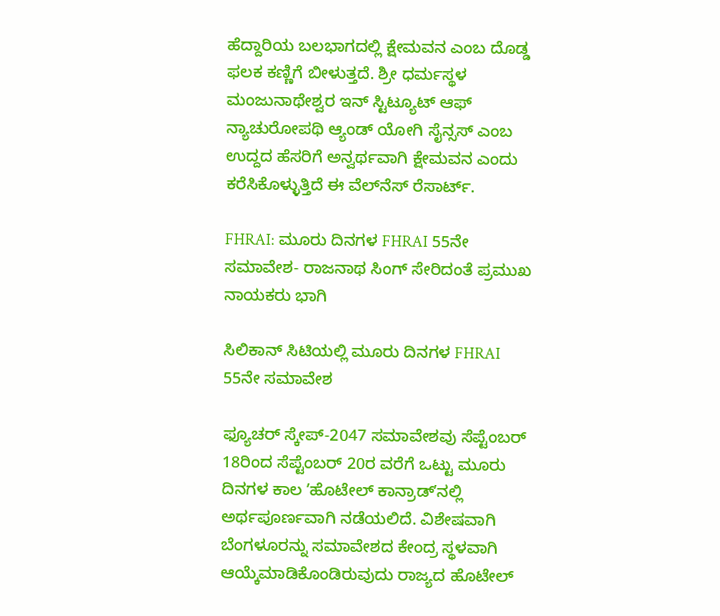ಹೆದ್ದಾರಿಯ ಬಲಭಾಗದಲ್ಲಿ ಕ್ಷೇಮವನ ಎಂಬ ದೊಡ್ಡ ಫಲಕ ಕಣ್ಣಿಗೆ ಬೀಳುತ್ತದೆ. ಶ್ರೀ ಧರ್ಮಸ್ಥಳ ಮಂಜುನಾಥೇಶ್ವರ ಇನ್ ಸ್ಟಿಟ್ಯೂಟ್ ಆಫ್ ನ್ಯಾಚುರೋಪಥಿ ಆ್ಯಂಡ್‌ ಯೋಗಿ ಸೈನ್ಸಸ್ ಎಂಬ ಉದ್ದದ ಹೆಸರಿಗೆ ಅನ್ವರ್ಥವಾಗಿ ಕ್ಷೇಮವನ ಎಂದು ಕರೆಸಿಕೊಳ್ಳುತ್ತಿದೆ ಈ ವೆಲ್‌ನೆಸ್‌ ರೆಸಾರ್ಟ್.

FHRAI: ಮೂರು ದಿನಗಳ FHRAI 55ನೇ ಸಮಾವೇಶ- ರಾಜನಾಥ ಸಿಂಗ್‌ ಸೇರಿದಂತೆ ಪ್ರಮುಖ ನಾಯಕರು ಭಾಗಿ

ಸಿಲಿಕಾನ್‌ ಸಿಟಿಯಲ್ಲಿ ಮೂರು ದಿನಗಳ FHRAI 55ನೇ ಸಮಾವೇಶ

ಫ್ಯೂಚರ್‌ ಸ್ಕೇಪ್‌-2047 ಸಮಾವೇಶವು ಸೆಪ್ಟೆಂಬರ್‌ 18ರಿಂದ ಸೆಪ್ಟೆಂಬರ್‌ 20ರ ವರೆಗೆ ಒಟ್ಟು ಮೂರು ದಿನಗಳ ಕಾಲ ʼಹೊಟೇಲ್ ಕಾನ್ರಾಡ್‌ʼನಲ್ಲಿ‌ ಅರ್ಥಪೂರ್ಣವಾಗಿ ನಡೆಯಲಿದೆ. ವಿಶೇಷವಾಗಿ ಬೆಂಗಳೂರನ್ನು ಸಮಾವೇಶದ ಕೇಂದ್ರ ಸ್ಥಳವಾಗಿ ಆಯ್ಕೆಮಾಡಿಕೊಂಡಿರುವುದು ರಾಜ್ಯದ ಹೊಟೇಲ್‌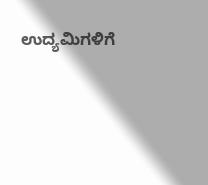ಉದ್ಯಮಿಗಳಿಗೆ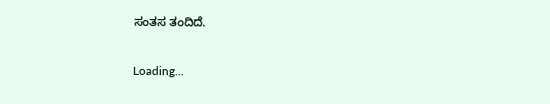ಸಂತಸ ತಂದಿದೆ.

Loading...